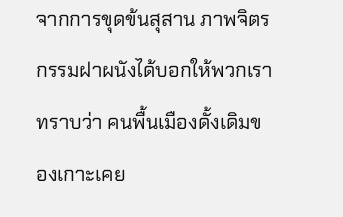จากการขุดข้นสุสาน ภาพจิตรกรรมฝาผนังได้บอกให้พวกเราทราบว่า คนพื้นเมืองดั้งเดิมของเกาะเคย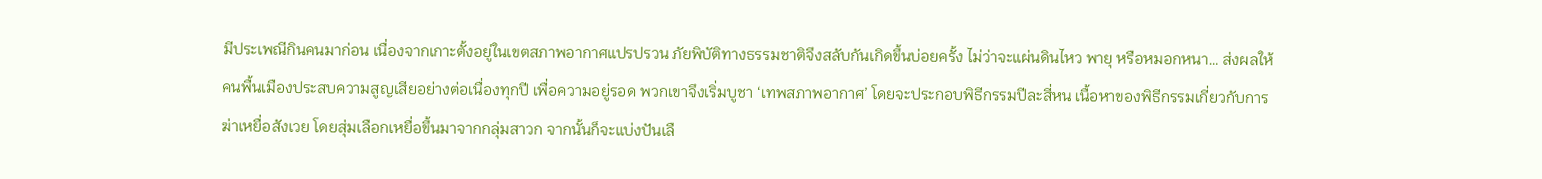มีประเพณีกินคนมาก่อน เนื่องจากเกาะตั้งอยู่ในเขตสภาพอากาศแปรปรวน ภัยพิบัติทางธรรมชาติจึงสลับกันเกิดขึ้นบ่อยครั้ง ไม่ว่าจะแผ่นดินไหว พายุ หรือหมอกหนา… ส่งผลให้คนพื้นเมืองประสบความสูญเสียอย่างต่อเนื่องทุกปี เพื่อความอยู่รอด พวกเขาจึงเริ่มบูชา ‘เทพสภาพอากาศ’ โดยจะประกอบพิธีกรรมปีละสี่หน เนื้อหาของพิธีกรรมเกี่ยวกับการฆ่าเหยื่อสังเวย โดยสุ่มเลือกเหยื่อขึ้นมาจากกลุ่มสาวก จากนั้นก็จะแบ่งปันเลื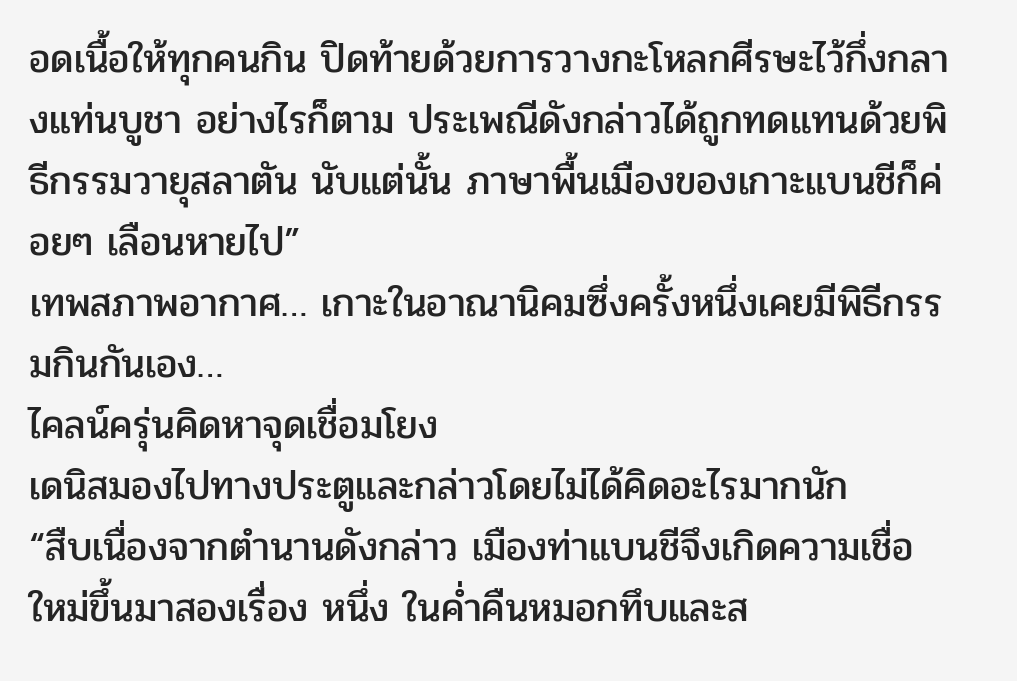อดเนื้อให้ทุกคนกิน ปิดท้ายด้วยการวางกะโหลกศีรษะไว้กึ่งกลางแท่นบูชา อย่างไรก็ตาม ประเพณีดังกล่าวได้ถูกทดแทนด้วยพิธีกรรมวายุสลาตัน นับแต่นั้น ภาษาพื้นเมืองของเกาะแบนชีก็ค่อยๆ เลือนหายไป”
เทพสภาพอากาศ… เกาะในอาณานิคมซึ่งครั้งหนึ่งเคยมีพิธีกรรมกินกันเอง…
ไคลน์ครุ่นคิดหาจุดเชื่อมโยง
เดนิสมองไปทางประตูและกล่าวโดยไม่ได้คิดอะไรมากนัก
“สืบเนื่องจากตำนานดังกล่าว เมืองท่าแบนชีจึงเกิดความเชื่อใหม่ขึ้นมาสองเรื่อง หนึ่ง ในค่ำคืนหมอกทึบและส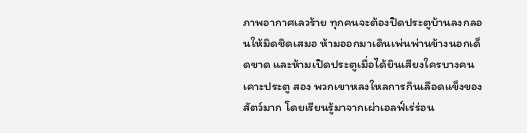ภาพอากาศเลวร้าย ทุกคนจะต้องปิดประตูบ้านลงกลอนให้มิดชิดเสมอ ห้ามออกมาเดินเพ่นพ่านข้างนอกเด็ดขาด และห้ามเปิดประตูเมื่อได้ยินเสียงใครบางคนเคาะประตู สอง พวกเขาหลงใหลการกินเลือดแข็งของสัตว์มาก โดยเรียนรู้มาจากเผ่าเอลฟ์เร่ร่อน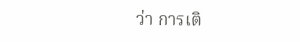ว่า การเติ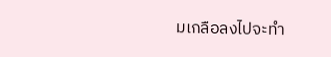มเกลือลงไปจะทำ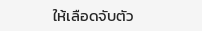ให้เลือดจับตัว